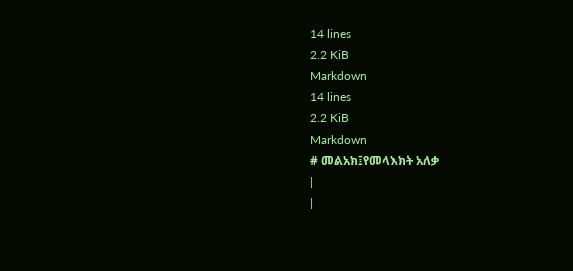14 lines
2.2 KiB
Markdown
14 lines
2.2 KiB
Markdown
# መልአክ፤የመላእክት አለቃ
|
|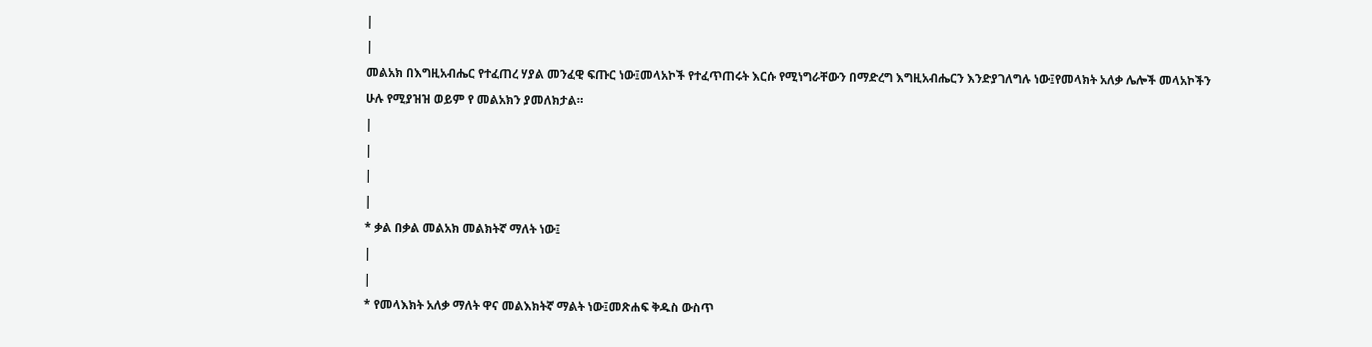|
|
መልአክ በእግዚአብሔር የተፈጠረ ሃያል መንፈዊ ፍጡር ነው፤መላአኮች የተፈጥጠሩት እርሱ የሚነግራቸውን በማድረግ እግዚአብሔርን እንድያገለግሉ ነው፤የመላክት አለቃ ሌሎች መላአኮችን ሁሉ የሚያዝዝ ወይም የ መልአክን ያመለክታል።
|
|
|
|
* ቃል በቃል መልአክ መልክትኛ ማለት ነው፤
|
|
* የመላእክት አለቃ ማለት ዋና መልእክትኛ ማልት ነው፤መጽሐፍ ቅዱስ ውስጥ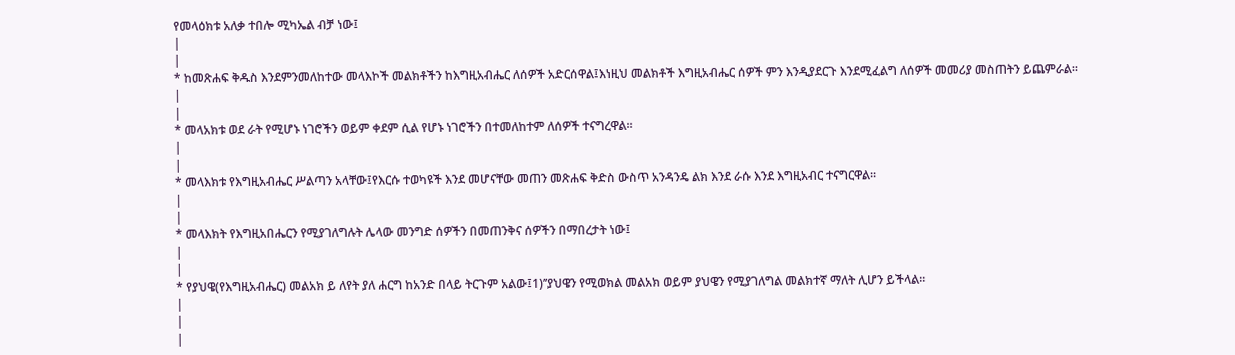የመላዕክቱ አለቃ ተበሎ ሚካኤል ብቻ ነው፤
|
|
* ከመጽሐፍ ቅዱስ እንደምንመለከተው መላእኮች መልክቶችን ከእግዚአብሔር ለሰዎች አድርሰዋል፤እነዚህ መልክቶች እግዚአብሔር ሰዎች ምን እንዲያደርጉ እንደሚፈልግ ለሰዎች መመሪያ መስጠትን ይጨምራል።
|
|
* መላአክቱ ወደ ራት የሚሆኑ ነገሮችን ወይም ቀደም ሲል የሆኑ ነገሮችን በተመለከተም ለሰዎች ተናግረዋል።
|
|
* መላእክቱ የእግዚአብሔር ሥልጣን አላቸው፤የእርሱ ተወካዩች እንደ መሆናቸው መጠን መጽሐፍ ቅድስ ውስጥ አንዳንዴ ልክ እንደ ራሱ እንደ እግዚአብር ተናግርዋል።
|
|
* መላእክት የእግዚአበሔርን የሚያገለግሉት ሌላው መንግድ ሰዎችን በመጠንቅና ሰዎችን በማበረታት ነው፤
|
|
* የያህዌ(የእግዚአብሔር) መልአክ ይ ለየት ያለ ሐርግ ከአንድ በላይ ትርጉም አልው፤1)’’ያህዌን የሚወክል መልአክ ወይም ያህዌን የሚያገለግል መልክተኛ ማለት ሊሆን ይችላል።
|
|
|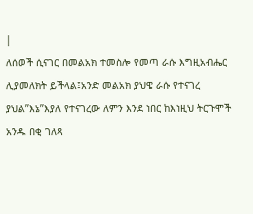|
ለሰወች ሲናገር በመልአክ ተመስሎ የመጣ ራሱ እግዚአብሔር ሊያመለክት ይችላል፤አንድ መልአክ ያህዌ ራሱ የተናገረ ያህል’’እኔ’’እያለ የተናገረው ለምን እንደ ነበር ከእነዚህ ትርጉሞች አንዱ በቂ ገለጻ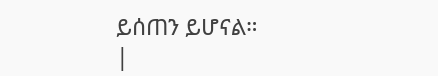ይሰጠን ይሆናል።
|